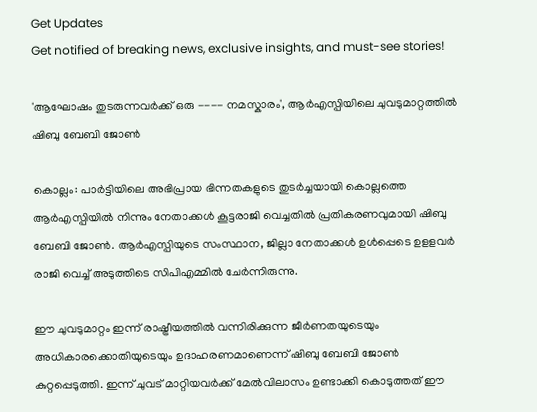Get Updates
Get notified of breaking news, exclusive insights, and must-see stories!

'ആഘോഷം തുടരുന്നവർക്ക് ഒരു ---- നമസ്കാരം', ആർഎസ്പിയിലെ ചുവടുമാറ്റത്തിൽ ഷിബു ബേബി ജോൺ

കൊല്ലം: പാര്‍ട്ടിയിലെ അഭിപ്രായ ഭിന്നതകളുടെ തുടര്‍ച്ചയായി കൊല്ലത്തെ ആര്‍എസ്പിയില്‍ നിന്നും നേതാക്കള്‍ കൂട്ടരാജി വെച്ചതില്‍ പ്രതികരണവുമായി ഷിബു ബേബി ജോണ്‍. ആര്‍എസ്പിയുടെ സംസ്ഥാന, ജില്ലാ നേതാക്കള്‍ ഉള്‍പ്പെടെ ഉളളവര്‍ രാജി വെച്ച് അടുത്തിടെ സിപിഎമ്മില്‍ ചേര്‍ന്നിരുന്നു.

ഈ ചുവടുമാറ്റം ഇന്ന് രാഷ്ട്രീയത്തിൽ വന്നിരിക്കുന്ന ജീർണതയുടെയും അധികാരക്കൊതിയുടെയും ഉദാഹരണമാണെന്ന് ഷിബു ബേബി ജോൺ കുറ്റപ്പെടുത്തി. ഇന്ന് ചുവട് മാറ്റിയവർക്ക് മേൽവിലാസം ഉണ്ടാക്കി കൊടുത്തത് ഈ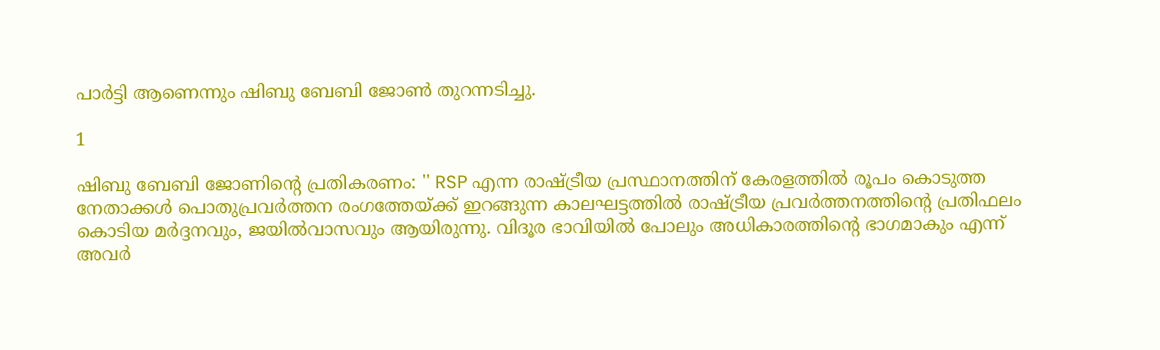പാർട്ടി ആണെന്നും ഷിബു ബേബി ജോൺ തുറന്നടിച്ചു.

1

ഷിബു ബേബി ജോണിന്റെ പ്രതികരണം: '' RSP എന്ന രാഷ്ട്രീയ പ്രസ്ഥാനത്തിന് കേരളത്തിൽ രൂപം കൊടുത്ത നേതാക്കൾ പൊതുപ്രവർത്തന രംഗത്തേയ്ക്ക് ഇറങ്ങുന്ന കാലഘട്ടത്തിൽ രാഷ്ട്രീയ പ്രവർത്തനത്തിന്റെ പ്രതിഫലം കൊടിയ മർദ്ദനവും, ജയിൽവാസവും ആയിരുന്നു. വിദൂര ഭാവിയിൽ പോലും അധികാരത്തിന്റെ ഭാഗമാകും എന്ന് അവർ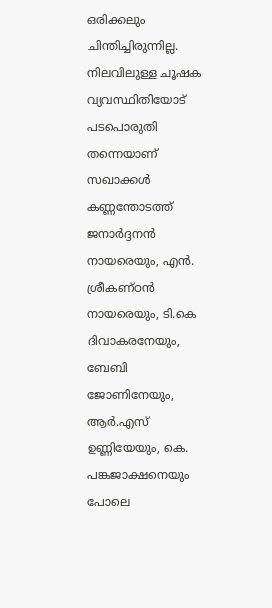ഒരിക്കലും ചിന്തിച്ചിരുന്നില്ല. നിലവിലുള്ള ചൂഷക വ്യവസ്ഥിതിയോട് പടപൊരുതി തന്നെയാണ് സഖാക്കൾ കണ്ണന്തോടത്ത് ജനാർദ്ദനൻ നായരെയും, എൻ. ശ്രീകണ്ഠൻ നായരെയും, ടി.കെ ദിവാകരനേയും, ബേബി ജോണിനേയും, ആർ.എസ് ഉണ്ണിയേയും, കെ. പങ്കജാക്ഷനെയും പോലെ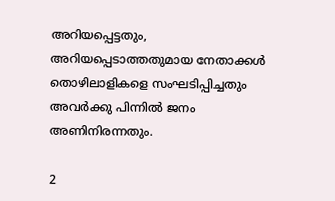അറിയപ്പെട്ടതും, അറിയപ്പെടാത്തതുമായ നേതാക്കൾ തൊഴിലാളികളെ സംഘടിപ്പിച്ചതും അവർക്കു പിന്നിൽ ജനം അണിനിരന്നതും.

2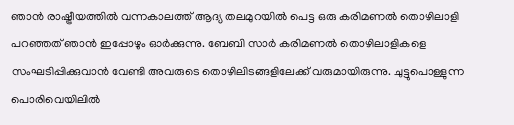ഞാൻ രാഷ്ട്രീയത്തിൽ വന്നകാലത്ത് ആദ്യ തലമുറയിൽ പെട്ട ഒരു കരിമണൽ തൊഴിലാളി പറഞ്ഞത് ഞാൻ ഇപ്പോഴും ഓർക്കുന്നു. ബേബി സാർ കരിമണൽ തൊഴിലാളികളെ സംഘടിപ്പിക്കുവാൻ വേണ്ടി അവരുടെ തൊഴിലിടങ്ങളിലേക്ക് വരുമായിരുന്നു. ചുട്ടുപൊള്ളുന്ന പൊരിവെയിലിൽ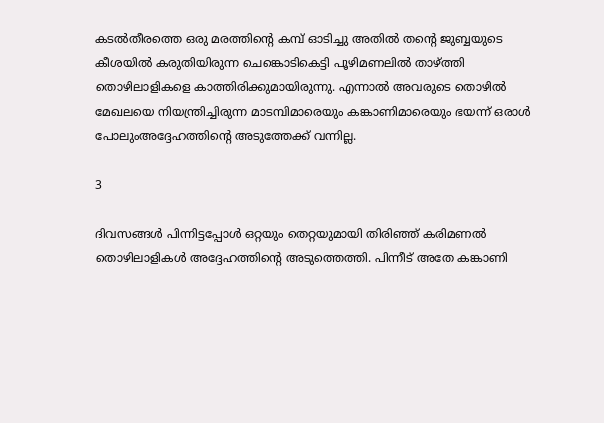കടൽതീരത്തെ ഒരു മരത്തിന്റെ കമ്പ് ഓടിച്ചു അതിൽ തന്റെ ജുബ്ബയുടെ കീശയിൽ കരുതിയിരുന്ന ചെങ്കൊടികെട്ടി പൂഴിമണലിൽ താഴ്ത്തി തൊഴിലാളികളെ കാത്തിരിക്കുമായിരുന്നു. എന്നാൽ അവരുടെ തൊഴിൽ മേഖലയെ നിയന്ത്രിച്ചിരുന്ന മാടമ്പിമാരെയും കങ്കാണിമാരെയും ഭയന്ന് ഒരാൾ പോലുംഅദ്ദേഹത്തിന്റെ അടുത്തേക്ക് വന്നില്ല.

3

ദിവസങ്ങൾ പിന്നിട്ടപ്പോൾ ഒറ്റയും തെറ്റയുമായി തിരിഞ്ഞ് കരിമണൽ തൊഴിലാളികൾ അദ്ദേഹത്തിന്റെ അടുത്തെത്തി. പിന്നീട് അതേ കങ്കാണി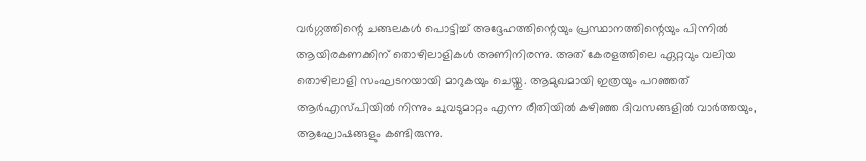വർഗ്ഗത്തിന്റെ ചങ്ങലകൾ പൊട്ടിച്ച് അദ്ദേഹത്തിന്റെയും പ്രസ്ഥാനത്തിന്റെയും പിന്നിൽ ആയിരകണക്കിന് തൊഴിലാളികൾ അണിനിരന്നു. അത് കേരളത്തിലെ ഏറ്റവും വലിയ തൊഴിലാളി സംഘടനയായി മാറുകയും ചെയ്തു. ആമുഖമായി ഇത്രയും പറഞ്ഞത് ആർഎസ്പിയിൽ നിന്നും ചുവടുമാറ്റം എന്ന രീതിയിൽ കഴിഞ്ഞ ദിവസങ്ങളിൽ വാർത്തയും, ആഘോഷങ്ങളും കണ്ടിരുന്നു.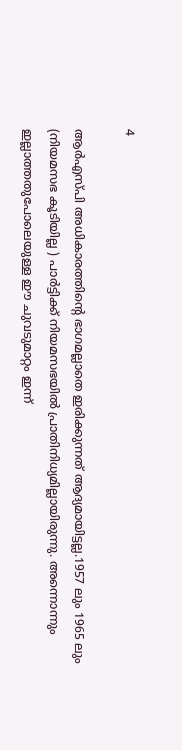4

ആർഎസ്പി അധികാരത്തിന്റെ ഭാഗമല്ലാതെ ഇരിക്കുന്നത് ആദ്യമായിട്ടല്ല.1957 ലും 1965 ലും (നിയമസഭ കൂടിയില്ല ) പാർട്ടിക്ക് നിയമസഭയിൽ പ്രാതിനിധ്യമില്ലായിരുന്നു. അന്നൊന്നും ഇല്ലാത്തതുപോലെയുള്ള ഈ ചുവടുമാറ്റം ഇന്ന്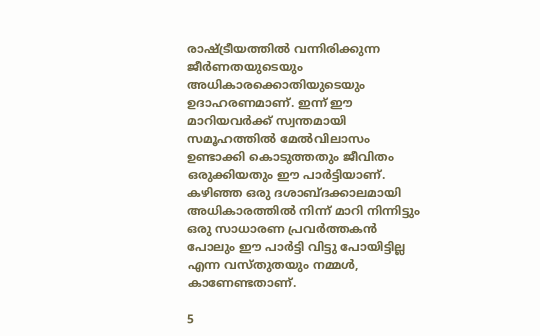രാഷ്ട്രീയത്തിൽ വന്നിരിക്കുന്ന ജീർണതയുടെയും അധികാരക്കൊതിയുടെയും ഉദാഹരണമാണ്. ഇന്ന് ഈ മാറിയവർക്ക് സ്വന്തമായി സമൂഹത്തിൽ മേൽവിലാസം ഉണ്ടാക്കി കൊടുത്തതും ജീവിതം ഒരുക്കിയതും ഈ പാർട്ടിയാണ്. കഴിഞ്ഞ ഒരു ദശാബ്ദക്കാലമായി അധികാരത്തിൽ നിന്ന് മാറി നിന്നിട്ടും ഒരു സാധാരണ പ്രവർത്തകൻ പോലും ഈ പാർട്ടി വിട്ടു പോയിട്ടില്ല എന്ന വസ്തുതയും നമ്മൾ, കാണേണ്ടതാണ്.

5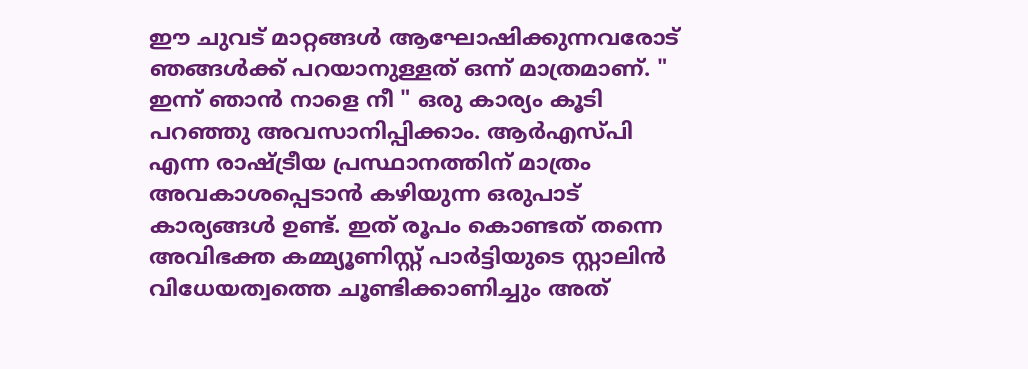ഈ ചുവട് മാറ്റങ്ങൾ ആഘോഷിക്കുന്നവരോട് ഞങ്ങൾക്ക് പറയാനുള്ളത് ഒന്ന് മാത്രമാണ്. " ഇന്ന് ഞാൻ നാളെ നീ " ഒരു കാര്യം കൂടി പറഞ്ഞു അവസാനിപ്പിക്കാം. ആർഎസ്പി എന്ന രാഷ്ട്രീയ പ്രസ്ഥാനത്തിന് മാത്രം അവകാശപ്പെടാൻ കഴിയുന്ന ഒരുപാട് കാര്യങ്ങൾ ഉണ്ട്. ഇത് രൂപം കൊണ്ടത് തന്നെ അവിഭക്ത കമ്മ്യൂണിസ്റ്റ് പാർട്ടിയുടെ സ്റ്റാലിൻ വിധേയത്വത്തെ ചൂണ്ടിക്കാണിച്ചും അത്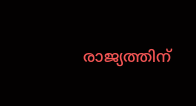രാജ്യത്തിന്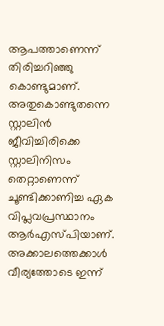ആപത്താണെന്ന് തിരിച്ചറിഞ്ഞു കൊണ്ടുമാണ്. അതുകൊണ്ടുതന്നെ സ്റ്റാലിൻ ജീവിച്ചിരിക്കെ സ്റ്റാലിനിസം തെറ്റാണെന്ന് ചൂണ്ടിക്കാണിച്ച ഏക വിപ്ലവപ്രസ്ഥാനം ആർഎസ്പിയാണ്. അക്കാലത്തെക്കാൾ വീര്യത്തോടെ ഇന്ന്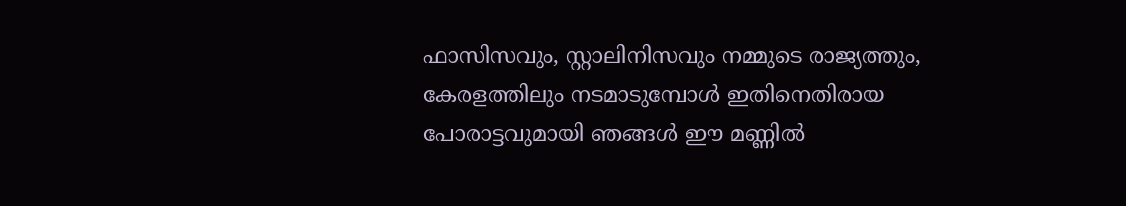ഫാസിസവും, സ്റ്റാലിനിസവും നമ്മുടെ രാജ്യത്തും, കേരളത്തിലും നടമാടുമ്പോൾ ഇതിനെതിരായ പോരാട്ടവുമായി ഞങ്ങൾ ഈ മണ്ണിൽ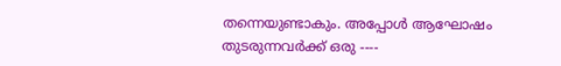തന്നെയുണ്ടാകും. അപ്പോൾ ആഘോഷം തുടരുന്നവർക്ക് ഒരു ----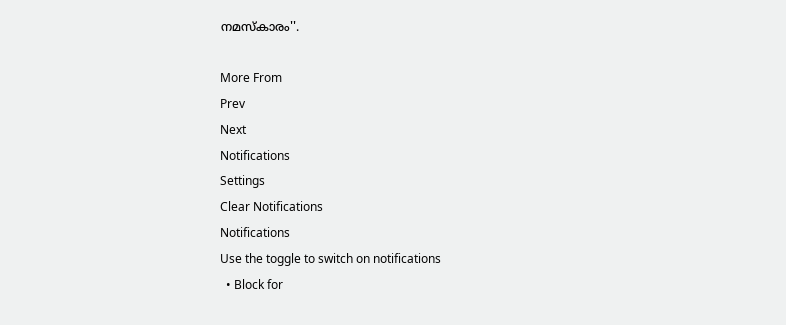നമസ്കാരം''.

More From
Prev
Next
Notifications
Settings
Clear Notifications
Notifications
Use the toggle to switch on notifications
  • Block for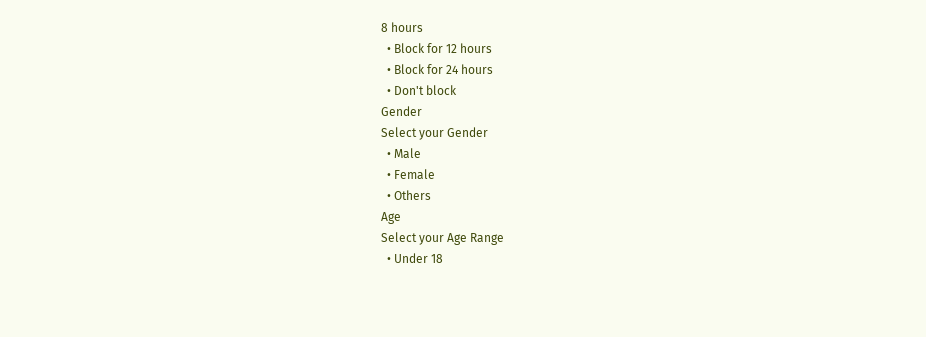8 hours
  • Block for 12 hours
  • Block for 24 hours
  • Don't block
Gender
Select your Gender
  • Male
  • Female
  • Others
Age
Select your Age Range
  • Under 18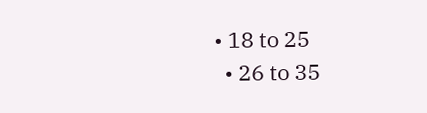• 18 to 25
  • 26 to 35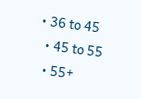• 36 to 45
  • 45 to 55
  • 55+